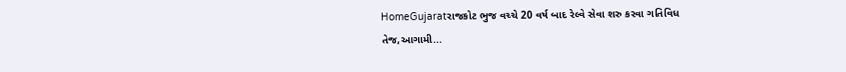HomeGujaratરાજકોટ ભુજ વચ્ચે 20 વર્ષ બાદ રેલ્વે સેવા શરુ કરવા ગતિવિધ તેજ,આગામી...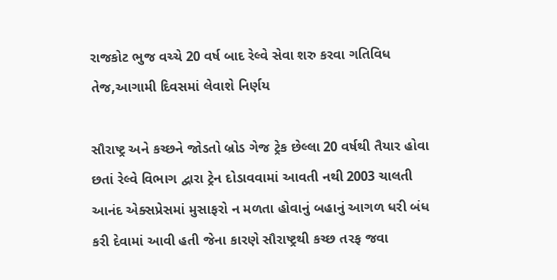રાજકોટ ભુજ વચ્ચે 20 વર્ષ બાદ રેલ્વે સેવા શરુ કરવા ગતિવિધ તેજ,આગામી દિવસમાં લેવાશે નિર્ણય

સૌરાષ્ટ્ર અને કચ્છને જોડતો બ્રોડ ગેજ ટ્રેક છેલ્લા 20 વર્ષથી તૈયાર હોવા છતાં રેલ્વે વિભાગ દ્વારા ટ્રેન દોડાવવામાં આવતી નથી 2003 ચાલતી આનંદ એક્સપ્રેસમાં મુસાફરો ન મળતા હોવાનું બહાનું આગળ ધરી બંધ કરી દેવામાં આવી હતી જેના કારણે સૌરાષ્ટ્રથી કચ્છ તરફ જવા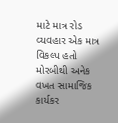માટે માત્ર રોડ વ્યવહાર એક માત્ર વિકલ્પ હતો મોરબીથી અનેક વખત સામાજિક કાર્યકર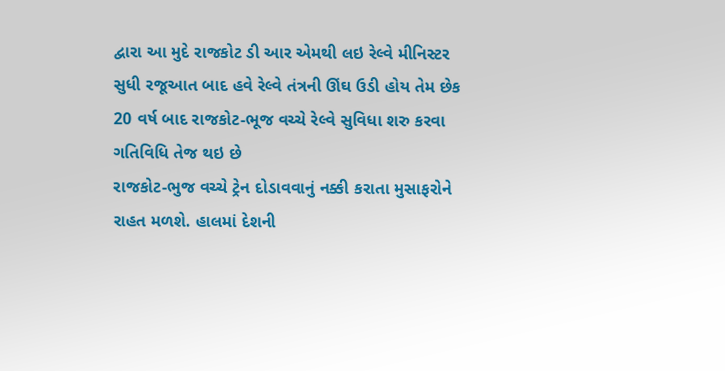દ્વારા આ મુદે રાજકોટ ડી આર એમથી લઇ રેલ્વે મીનિસ્ટર સુધી રજૂઆત બાદ હવે રેલ્વે તંત્રની ઊંઘ ઉડી હોય તેમ છેક 20 વર્ષ બાદ રાજકોટ-ભૂજ વચ્ચે રેલ્વે સુવિધા શરુ કરવા ગતિવિધિ તેજ થઇ છે
રાજકોટ-ભુજ વચ્ચે ટ્રેન દોડાવવાનું નક્કી કરાતા મુસાફરોને રાહત મળશે. હાલમાં દેશની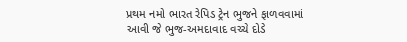પ્રથમ નમો ભારત રેપિડ ટ્રેન ભુજને ફાળવવામાં આવી જે ભુજ-અમદાવાદ વચ્ચે દોડે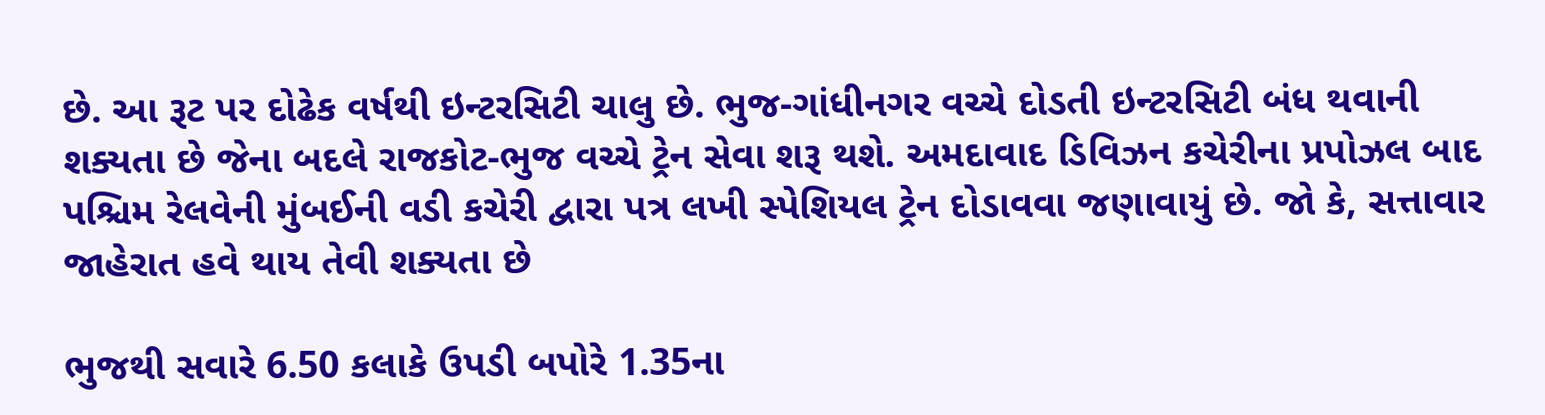છે. આ રૂટ પર દોઢેક વર્ષથી ઇન્ટરસિટી ચાલુ છે. ભુજ-ગાંધીનગર વચ્ચે દોડતી ઇન્ટરસિટી બંધ થવાની શક્યતા છે જેના બદલે રાજકોટ-ભુજ વચ્ચે ટ્રેન સેવા શરૂ થશે. અમદાવાદ ડિવિઝન કચેરીના પ્રપોઝલ બાદ પશ્ચિમ રેલવેની મુંબઈની વડી કચેરી દ્વારા પત્ર લખી સ્પેશિયલ ટ્રેન દોડાવવા જણાવાયું છે. જો કે, સત્તાવાર જાહેરાત હવે થાય તેવી શક્યતા છે

ભુજથી સવારે 6.50 કલાકે ઉપડી બપોરે 1.35ના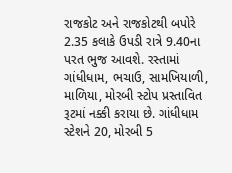રાજકોટ અને રાજકોટથી બપોરે 2.35 કલાકે ઉપડી રાત્રે 9.40ના પરત ભુજ આવશે. રસ્તામાં ગાંધીધામ, ભચાઉ, સામખિયાળી, માળિયા, મોરબી સ્ટોપ પ્રસ્તાવિત રૂટમાં નક્કી કરાયા છે. ગાંધીધામ સ્ટેશને 20, મોરબી 5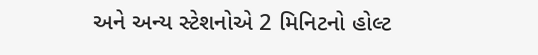અને અન્ય સ્ટેશનોએ 2 મિનિટનો હોલ્ટ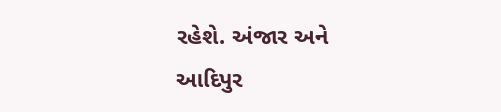રહેશે. અંજાર અને આદિપુર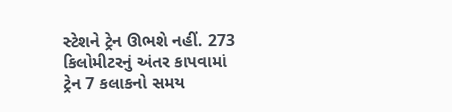સ્ટેશને ટ્રેન ઊભશે નહીં. 273 કિલોમીટરનું અંતર કાપવામાં ટ્રેન 7 કલાકનો સમય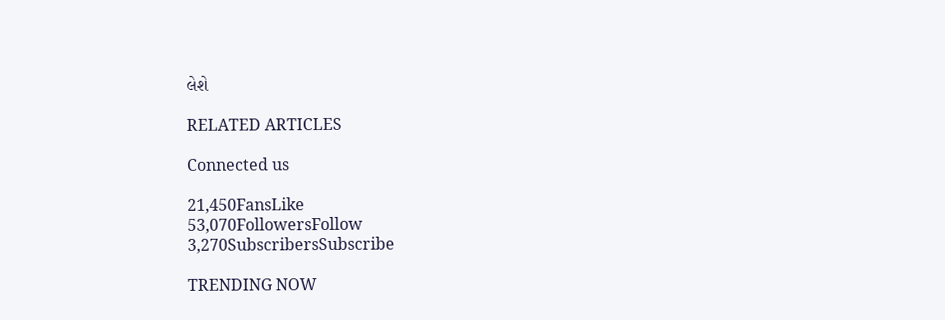લેશે

RELATED ARTICLES

Connected us

21,450FansLike
53,070FollowersFollow
3,270SubscribersSubscribe

TRENDING NOW